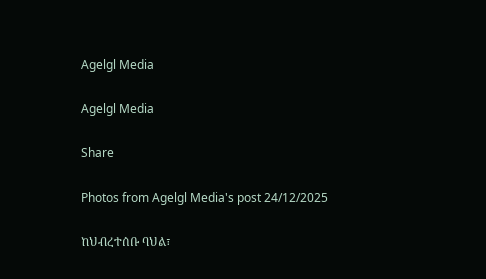Agelgl Media

Agelgl Media

Share

Photos from Agelgl Media's post 24/12/2025

ከህብረተሰቡ ባህል፣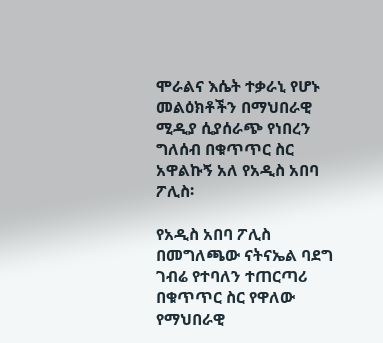ሞራልና እሴት ተቃራኒ የሆኑ መልዕክቶችን በማህበራዊ ሚዲያ ሲያሰራጭ የነበረን ግለሰብ በቁጥጥር ስር አዋልኩኝ አለ የአዲስ አበባ ፖሊስ፡

የአዲስ አበባ ፖሊስ በመግለጫው ናትናኤል ባደግ ገብሬ የተባለን ተጠርጣሪ በቁጥጥር ስር የዋለው የማህበራዊ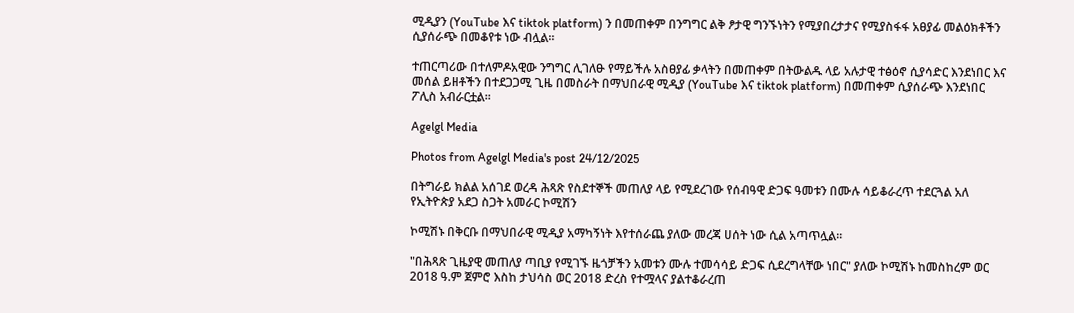ሚዲያን (YouTube እና tiktok platform) ን በመጠቀም በንግግር ልቅ ፆታዊ ግንኙነትን የሚያበረታታና የሚያስፋፋ አፀያፊ መልዕክቶችን ሲያሰራጭ በመቆየቱ ነው ብሏል።

ተጠርጣሪው በተለምዶአዊው ንግግር ሊገለፁ የማይችሉ አስፀያፊ ቃላትን በመጠቀም በትውልዱ ላይ አሉታዊ ተፅዕኖ ሲያሳድር እንደነበር እና መሰል ይዘቶችን በተደጋጋሚ ጊዜ በመስራት በማህበራዊ ሚዲያ (YouTube እና tiktok platform) በመጠቀም ሲያሰራጭ እንደነበር ፖሊስ አብራርቷል፡፡

Agelgl Media

Photos from Agelgl Media's post 24/12/2025

በትግራይ ክልል አሰገደ ወረዳ ሕጻጽ የስደተኞች መጠለያ ላይ የሚደረገው የሰብዓዊ ድጋፍ ዓመቱን በሙሉ ሳይቆራረጥ ተደርጓል አለ የኢትዮጵያ አደጋ ስጋት አመራር ኮሚሽን

ኮሚሽኑ በቅርቡ በማህበራዊ ሚዲያ አማካኝነት እየተሰራጨ ያለው መረጃ ሀሰት ነው ሲል አጣጥሏል።

"በሕጻጽ ጊዜያዊ መጠለያ ጣቢያ የሚገኙ ዜጎቻችን አመቱን ሙሉ ተመሳሳይ ድጋፍ ሲደረግላቸው ነበር" ያለው ኮሚሽኑ ከመስከረም ወር 2018 ዓ.ም ጀምሮ እስከ ታህሳስ ወር 2018 ድረስ የተሟላና ያልተቆራረጠ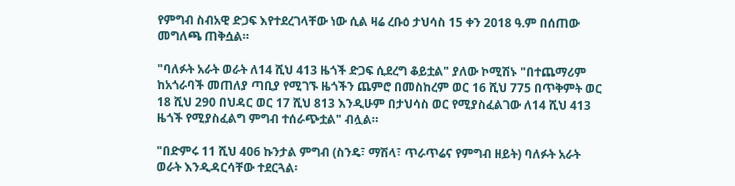የምግብ ስብአዊ ድጋፍ እየተደረገላቸው ነው ሲል ዛሬ ረቡዕ ታህሳስ 15 ቀን 2018 ዓ.ም በሰጠው መግለጫ ጠቅሷል።

"ባለፉት አራት ወራት ለ14 ሺህ 413 ዜጎች ድጋፍ ሲደረግ ቆይቷል" ያለው ኮሚሽኑ "በተጨማሪም ከአጎራባች መጠለያ ጣቢያ የሚገኙ ዜጎችን ጨምሮ በመስከረም ወር 16 ሺህ 775 በጥቅምት ወር 18 ሺህ 290 በህዳር ወር 17 ሺህ 813 እንዲሁም በታህሳስ ወር የሚያስፈልገው ለ14 ሺህ 413 ዜጎች የሚያስፈልግ ምግብ ተሰራጭቷል" ብሏል።

"በድምሩ 11 ሺህ 406 ኩንታል ምግብ (ስንዴ፣ ማሽላ፣ ጥራጥሬና የምግብ ዘይት) ባለፉት አራት ወራት እንዲዳርሳቸው ተደርጓል፡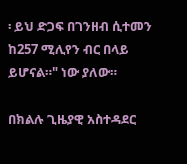፡ ይህ ድጋፍ በገንዘብ ሲተመን ከ257 ሚሊየን ብር በላይ ይሆናል።" ነው ያለው።

በክልሉ ጊዜያዊ አስተዳደር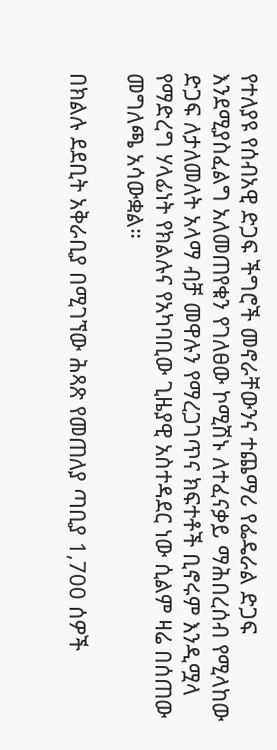የተለያዩ የሰብአዊ ድጋፍ ችግሮች መኖራቸውንና ተጨማሪ የፌዴራል ድጋፍ እንደሚያስፈልግ አለመጠየቁን የገለፀው ኮሚሽኑ ለተፈናቃይ ማሕበረሰብ የሚላከው ድጋፍ ለታለመለት አላማ ብቻ መዋሉን የማረጋገጥና ክፍተቶች ቢኖሩም እንዲሟላ የማድረግ ሃላፊነት የክልሉና የአካባቢው ጊዜያዊ አስተዳደር ነው ሲልም ዛሬ በሰጠው መግለጫ አሳውቋል።

በክልሉ ደደቢት አቅራቢያ በሚገኘው ሕጻጽ የመጠለያ ጣቢያ 1,700 ሰዎች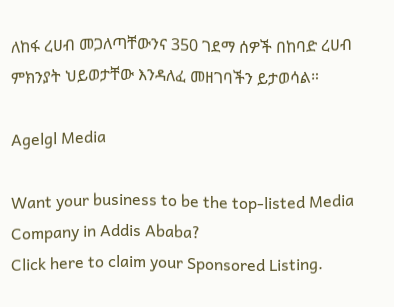ለከፋ ረሀብ መጋለጣቸውንና 350 ገደማ ሰዎች በከባድ ረሀብ ምክንያት ህይወታቸው እንዳለፈ መዘገባችን ይታወሳል።

Agelgl Media

Want your business to be the top-listed Media Company in Addis Ababa?
Click here to claim your Sponsored Listing.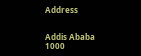Address


Addis Ababa
1000